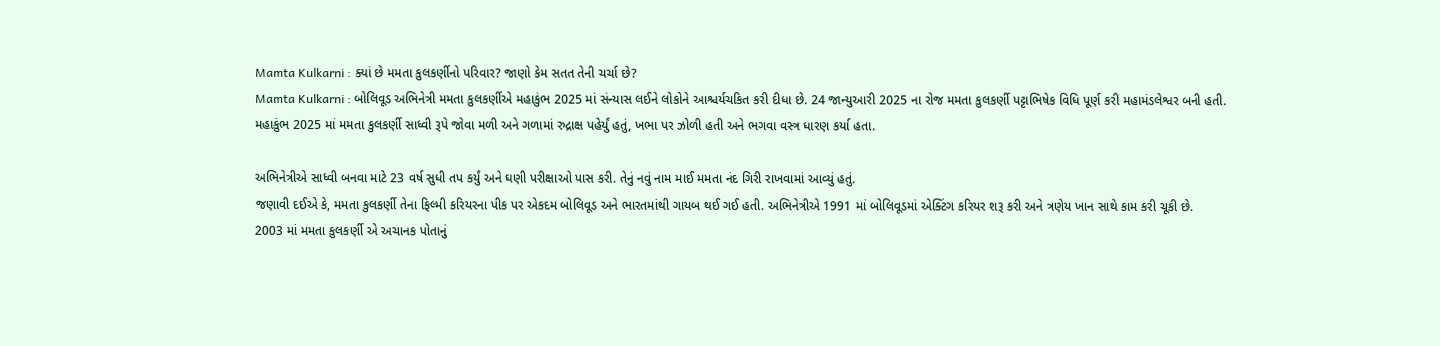Mamta Kulkarni : ક્યાં છે મમતા કુલકર્ણીનો પરિવાર? જાણો કેમ સતત તેની ચર્ચા છે?
Mamta Kulkarni : બોલિવૂડ અભિનેત્રી મમતા કુલકર્ણીએ મહાકુંભ 2025 માં સંન્યાસ લઈને લોકોને આશ્ચર્યચકિત કરી દીધા છે. 24 જાન્યુઆરી 2025 ના રોજ મમતા કુલકર્ણી પટ્ટાભિષેક વિધિ પૂર્ણ કરી મહામંડલેશ્વર બની હતી.
મહાકુંભ 2025 માં મમતા કુલકર્ણી સાધ્વી રૂપે જોવા મળી અને ગળામાં રુદ્રાક્ષ પહેર્યું હતું, ખભા પર ઝોળી હતી અને ભગવા વસ્ત્ર ધારણ કર્યા હતા.

અભિનેત્રીએ સાધ્વી બનવા માટે 23 વર્ષ સુધી તપ કર્યું અને ઘણી પરીક્ષાઓ પાસ કરી. તેનું નવું નામ માઈ મમતા નંદ ગિરી રાખવામાં આવ્યું હતું.
જણાવી દઈએ કે, મમતા કુલકર્ણી તેના ફિલ્મી કરિયરના પીક પર એકદમ બોલિવૂડ અને ભારતમાંથી ગાયબ થઈ ગઈ હતી. અભિનેત્રીએ 1991 માં બોલિવૂડમાં એક્ટિંગ કરિયર શરૂ કરી અને ત્રણેય ખાન સાથે કામ કરી ચૂકી છે.
2003 માં મમતા કુલકર્ણી એ અચાનક પોતાનું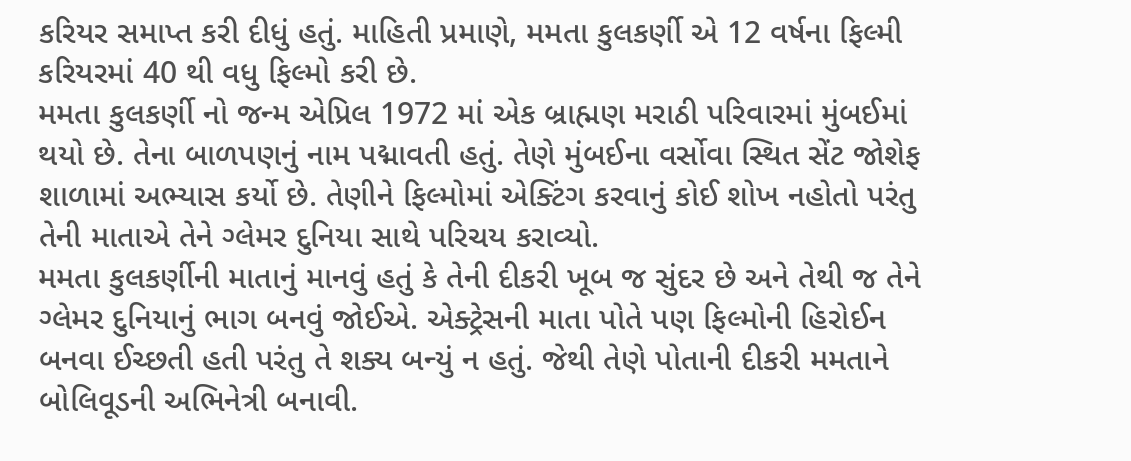કરિયર સમાપ્ત કરી દીધું હતું. માહિતી પ્રમાણે, મમતા કુલકર્ણી એ 12 વર્ષના ફિલ્મી કરિયરમાં 40 થી વધુ ફિલ્મો કરી છે.
મમતા કુલકર્ણી નો જન્મ એપ્રિલ 1972 માં એક બ્રાહ્મણ મરાઠી પરિવારમાં મુંબઈમાં થયો છે. તેના બાળપણનું નામ પદ્માવતી હતું. તેણે મુંબઈના વર્સોવા સ્થિત સેંટ જોશેફ શાળામાં અભ્યાસ કર્યો છે. તેણીને ફિલ્મોમાં એક્ટિંગ કરવાનું કોઈ શોખ નહોતો પરંતુ તેની માતાએ તેને ગ્લેમર દુનિયા સાથે પરિચય કરાવ્યો.
મમતા કુલકર્ણીની માતાનું માનવું હતું કે તેની દીકરી ખૂબ જ સુંદર છે અને તેથી જ તેને ગ્લેમર દુનિયાનું ભાગ બનવું જોઈએ. એક્ટ્રેસની માતા પોતે પણ ફિલ્મોની હિરોઈન બનવા ઈચ્છતી હતી પરંતુ તે શક્ય બન્યું ન હતું. જેથી તેણે પોતાની દીકરી મમતાને બોલિવૂડની અભિનેત્રી બનાવી.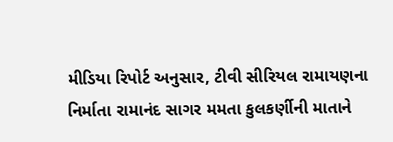મીડિયા રિપોર્ટ અનુસાર, ટીવી સીરિયલ રામાયણના નિર્માતા રામાનંદ સાગર મમતા કુલકર્ણીની માતાને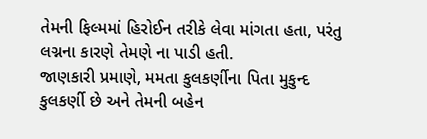તેમની ફિલ્મમાં હિરોઈન તરીકે લેવા માંગતા હતા, પરંતુ લગ્નના કારણે તેમણે ના પાડી હતી.
જાણકારી પ્રમાણે, મમતા કુલકર્ણીના પિતા મુકુન્દ કુલકર્ણી છે અને તેમની બહેન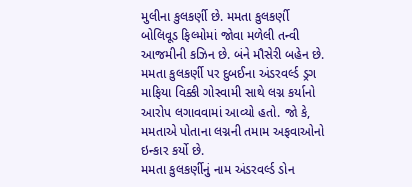મુલીના કુલકર્ણી છે. મમતા કુલકર્ણી બોલિવૂડ ફિલ્મોમાં જોવા મળેલી તન્વી આજમીની કઝિન છે. બંને મૌસેરી બહેન છે.
મમતા કુલકર્ણી પર દુબઈના અંડરવર્લ્ડ ડ્રગ માફિયા વિક્કી ગોસ્વામી સાથે લગ્ન કર્યાનો આરોપ લગાવવામાં આવ્યો હતો. જો કે, મમતાએ પોતાના લગ્નની તમામ અફવાઓનો ઇન્કાર કર્યો છે.
મમતા કુલકર્ણીનું નામ અંડરવર્લ્ડ ડોન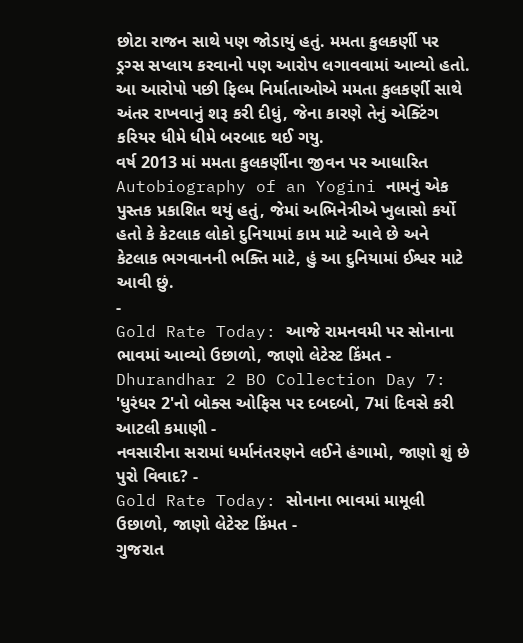છોટા રાજન સાથે પણ જોડાયું હતું. મમતા કુલકર્ણી પર ડ્રગ્સ સપ્લાય કરવાનો પણ આરોપ લગાવવામાં આવ્યો હતો. આ આરોપો પછી ફિલ્મ નિર્માતાઓએ મમતા કુલકર્ણી સાથે અંતર રાખવાનું શરૂ કરી દીધું, જેના કારણે તેનું એક્ટિંગ કરિયર ધીમે ધીમે બરબાદ થઈ ગયુ.
વર્ષ 2013 માં મમતા કુલકર્ણીના જીવન પર આધારિત Autobiography of an Yogini નામનું એક પુસ્તક પ્રકાશિત થયું હતું, જેમાં અભિનેત્રીએ ખુલાસો કર્યો હતો કે કેટલાક લોકો દુનિયામાં કામ માટે આવે છે અને કેટલાક ભગવાનની ભક્તિ માટે, હું આ દુનિયામાં ઈશ્વર માટે આવી છું.
-
Gold Rate Today: આજે રામનવમી પર સોનાના ભાવમાં આવ્યો ઉછાળો, જાણો લેટેસ્ટ કિંમત -
Dhurandhar 2 BO Collection Day 7: 'ધુરંધર 2'નો બોક્સ ઓફિસ પર દબદબો, 7માં દિવસે કરી આટલી કમાણી -
નવસારીના સરામાં ધર્માનંતરણને લઈને હંગામો, જાણો શું છે પુરો વિવાદ? -
Gold Rate Today: સોનાના ભાવમાં મામૂલી ઉછાળો, જાણો લેટેસ્ટ કિંમત -
ગુજરાત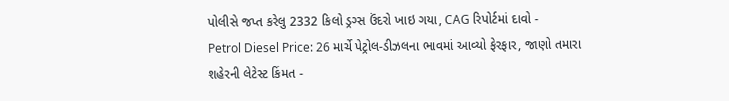પોલીસે જપ્ત કરેલુ 2332 કિલો ડ્રગ્સ ઉંદરો ખાઇ ગયા, CAG રિપોર્ટમાં દાવો -
Petrol Diesel Price: 26 માર્ચે પેટ્રોલ-ડીઝલના ભાવમાં આવ્યો ફેરફાર, જાણો તમારા શહેરની લેટેસ્ટ કિંમત -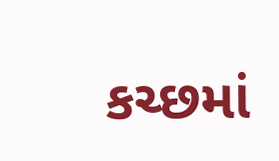કચ્છમાં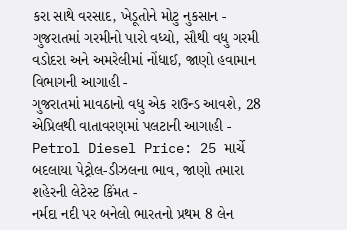કરા સાથે વરસાદ, ખેડૂતોને મોટુ નુકસાન -
ગુજરાતમાં ગરમીનો પારો વધ્યો, સૌથી વધુ ગરમી વડોદરા અને અમરેલીમાં નોંધાઈ, જાણો હવામાન વિભાગની આગાહી -
ગુજરાતમાં માવઠાનો વધુ એક રાઉન્ડ આવશે, 28 એપ્રિલથી વાતાવરણમાં પલટાની આગાહી -
Petrol Diesel Price: 25 માર્ચે બદલાયા પેટ્રોલ-ડીઝલના ભાવ, જાણો તમારા શહેરની લેટેસ્ટ કિંમત -
નર્મદા નદી પર બનેલો ભારતનો પ્રથમ 8 લેન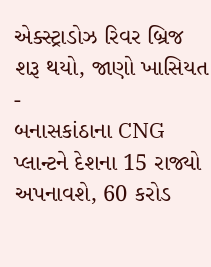એક્સ્ટ્રાડોઝ રિવર બ્રિજ શરૂ થયો, જાણો ખાસિયત -
બનાસકાંઠાના CNG પ્લાન્ટને દેશના 15 રાજ્યો અપનાવશે, 60 કરોડ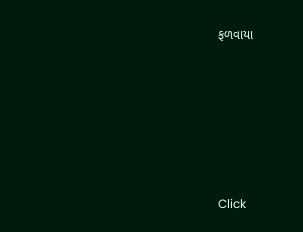ફળવાયા








Click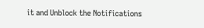it and Unblock the Notifications